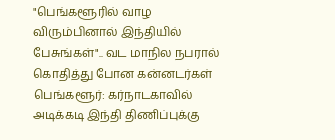"பெங்களூரில் வாழ விரும்பினால் இந்தியில் பேசுங்கள்".. வட மாநில நபரால் கொதித்து போன கன்னடர்கள்
பெங்களூர்: கர்நாடகாவில் அடிக்கடி இந்தி திணிப்புக்கு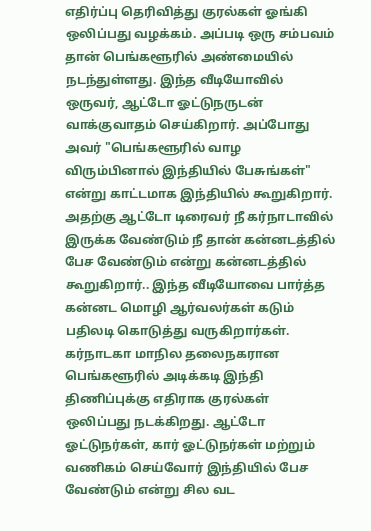எதிர்ப்பு தெரிவித்து குரல்கள் ஓங்கி ஒலிப்பது வழக்கம். அப்படி ஒரு சம்பவம் தான் பெங்களூரில் அண்மையில் நடந்துள்ளது. இந்த வீடியோவில் ஒருவர், ஆட்டோ ஓட்டுநருடன் வாக்குவாதம் செய்கிறார். அப்போது அவர் "பெங்களூரில் வாழ விரும்பினால் இந்தியில் பேசுங்கள்" என்று காட்டமாக இந்தியில் கூறுகிறார். அதற்கு ஆட்டோ டிரைவர் நீ கர்நாடாவில் இருக்க வேண்டும் நீ தான் கன்னடத்தில் பேச வேண்டும் என்று கன்னடத்தில் கூறுகிறார்.. இந்த வீடியோவை பார்த்த கன்னட மொழி ஆர்வலர்கள் கடும் பதிலடி கொடுத்து வருகிறார்கள்.
கர்நாடகா மாநில தலைநகரான பெங்களூரில் அடிக்கடி இந்தி திணிப்புக்கு எதிராக குரல்கள் ஒலிப்பது நடக்கிறது. ஆட்டோ ஓட்டுநர்கள், கார் ஓட்டுநர்கள் மற்றும் வணிகம் செய்வோர் இந்தியில் பேச வேண்டும் என்று சில வட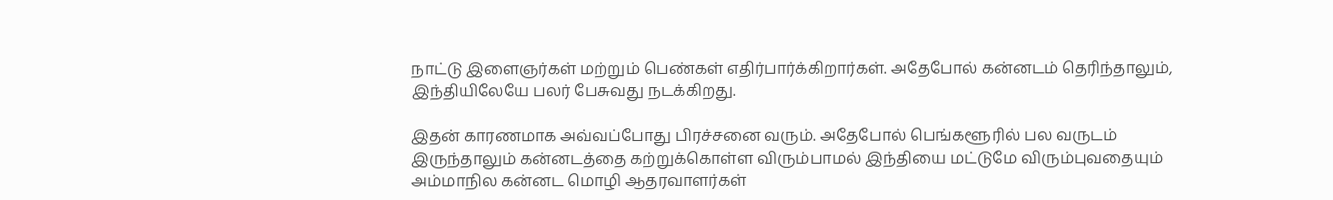நாட்டு இளைஞர்கள் மற்றும் பெண்கள் எதிர்பார்க்கிறார்கள். அதேபோல் கன்னடம் தெரிந்தாலும், இந்தியிலேயே பலர் பேசுவது நடக்கிறது.

இதன் காரணமாக அவ்வப்போது பிரச்சனை வரும். அதேபோல் பெங்களூரில் பல வருடம் இருந்தாலும் கன்னடத்தை கற்றுக்கொள்ள விரும்பாமல் இந்தியை மட்டுமே விரும்புவதையும் அம்மாநில கன்னட மொழி ஆதரவாளர்கள்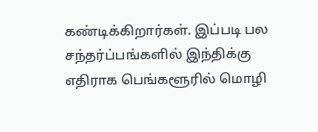கண்டிக்கிறார்கள். இப்படி பல சந்தர்ப்பங்களில் இந்திக்கு எதிராக பெங்களூரில் மொழி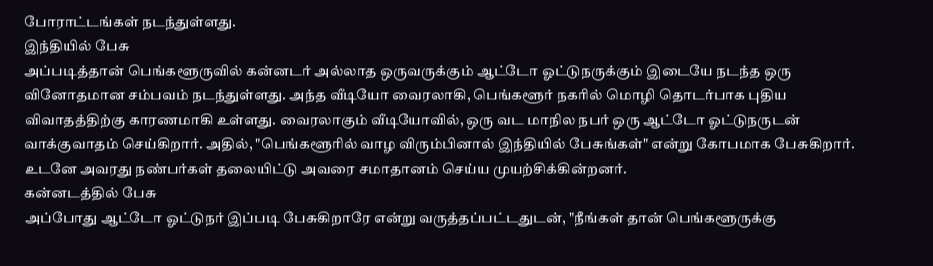போராட்டங்கள் நடந்துள்ளது.
இந்தியில் பேசு
அப்படித்தான் பெங்களூருவில் கன்னடர் அல்லாத ஒருவருக்கும் ஆட்டோ ஓட்டுநருக்கும் இடையே நடந்த ஒரு வினோதமான சம்பவம் நடந்துள்ளது. அந்த வீடியோ வைரலாகி, பெங்களூர் நகரில் மொழி தொடர்பாக புதிய விவாதத்திற்கு காரணமாகி உள்ளது. வைரலாகும் வீடியோவில், ஒரு வட மாநில நபர் ஒரு ஆட்டோ ஓட்டுநருடன் வாக்குவாதம் செய்கிறார். அதில், "பெங்களூரில் வாழ விரும்பினால் இந்தியில் பேசுங்கள்" என்று கோபமாக பேசுகிறார். உடனே அவரது நண்பர்கள் தலையிட்டு அவரை சமாதானம் செய்ய முயற்சிக்கின்றனர்.
கன்னடத்தில் பேசு
அப்போது ஆட்டோ ஓட்டுநர் இப்படி பேசுகிறாரே என்று வருத்தப்பட்டதுடன், "நீங்கள் தான் பெங்களூருக்கு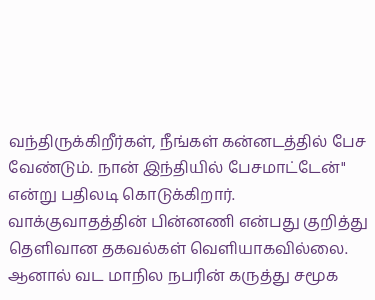வந்திருக்கிறீர்கள், நீங்கள் கன்னடத்தில் பேச வேண்டும். நான் இந்தியில் பேசமாட்டேன்" என்று பதிலடி கொடுக்கிறார். வாக்குவாதத்தின் பின்னணி என்பது குறித்து தெளிவான தகவல்கள் வெளியாகவில்லை. ஆனால் வட மாநில நபரின் கருத்து சமூக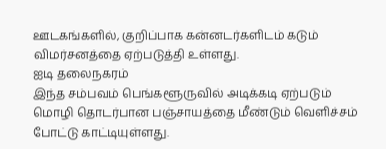ஊடகங்களில், குறிப்பாக கன்னடர்களிடம் கடும் விமர்சனத்தை ஏற்படுத்தி உள்ளது.
ஐடி தலைநகரம்
இந்த சம்பவம் பெங்களூருவில் அடிக்கடி ஏற்படும் மொழி தொடர்பான பஞ்சாயத்தை மீண்டும் வெளிச்சம் போட்டு காட்டியுள்ளது.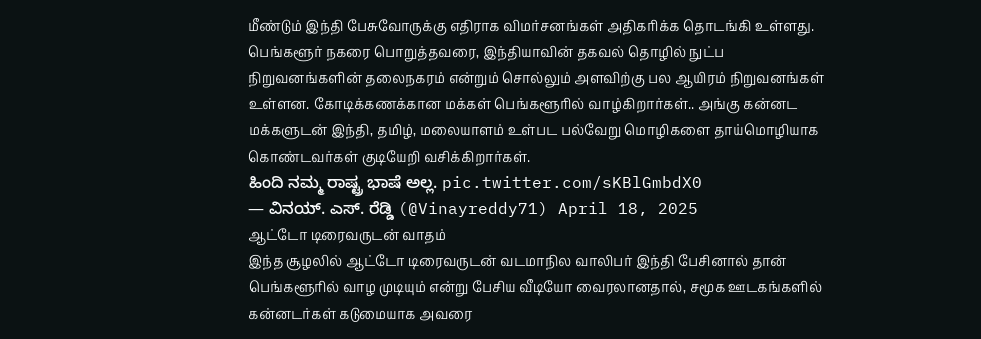மீண்டும் இந்தி பேசுவோருக்கு எதிராக விமர்சனங்கள் அதிகரிக்க தொடங்கி உள்ளது. பெங்களூர் நகரை பொறுத்தவரை, இந்தியாவின் தகவல் தொழில் நுட்ப நிறுவனங்களின் தலைநகரம் என்றும் சொல்லும் அளவிற்கு பல ஆயிரம் நிறுவனங்கள் உள்ளன. கோடிக்கணக்கான மக்கள் பெங்களூரில் வாழ்கிறார்கள்.. அங்கு கன்னட மக்களுடன் இந்தி, தமிழ், மலையாளம் உள்பட பல்வேறு மொழிகளை தாய்மொழியாக கொண்டவர்கள் குடியேறி வசிக்கிறார்கள்.
ಹಿಂದಿ ನಮ್ಮ ರಾಷ್ಟ್ರ ಭಾಷೆ ಅಲ್ಲ. pic.twitter.com/sKBlGmbdX0
— ವಿನಯ್. ಎಸ್. ರೆಡ್ಡಿ (@Vinayreddy71) April 18, 2025
ஆட்டோ டிரைவருடன் வாதம்
இந்த சூழலில் ஆட்டோ டிரைவருடன் வடமாநில வாலிபர் இந்தி பேசினால் தான் பெங்களூரில் வாழ முடியும் என்று பேசிய வீடியோ வைரலானதால், சமூக ஊடகங்களில் கன்னடர்கள் கடுமையாக அவரை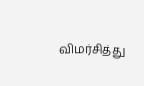விமர்சித்து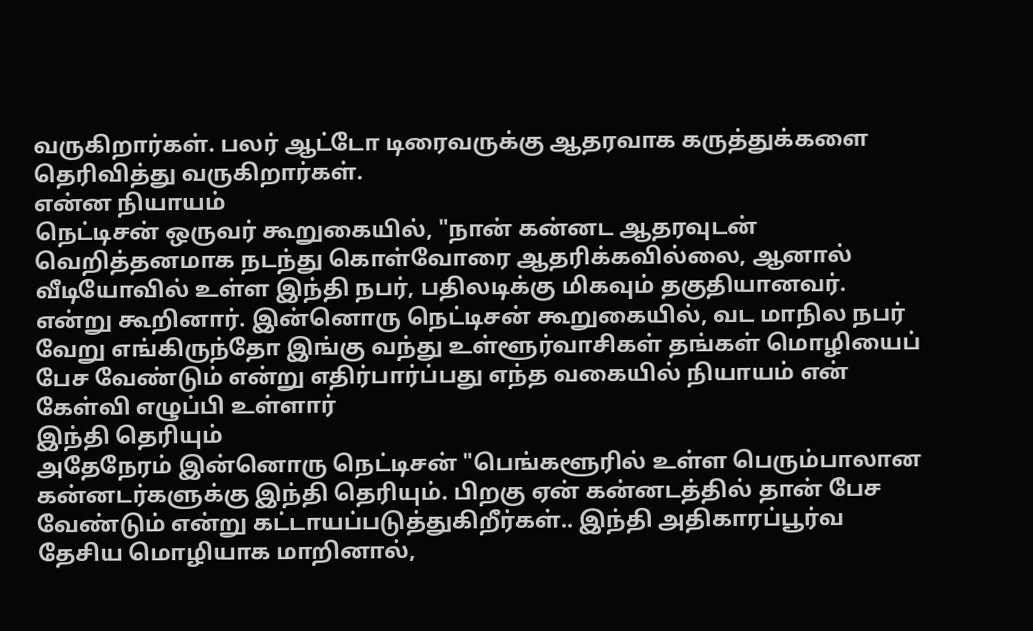வருகிறார்கள். பலர் ஆட்டோ டிரைவருக்கு ஆதரவாக கருத்துக்களை தெரிவித்து வருகிறார்கள்.
என்ன நியாயம்
நெட்டிசன் ஒருவர் கூறுகையில், "நான் கன்னட ஆதரவுடன் வெறித்தனமாக நடந்து கொள்வோரை ஆதரிக்கவில்லை, ஆனால் வீடியோவில் உள்ள இந்தி நபர், பதிலடிக்கு மிகவும் தகுதியானவர். என்று கூறினார். இன்னொரு நெட்டிசன் கூறுகையில், வட மாநில நபர் வேறு எங்கிருந்தோ இங்கு வந்து உள்ளூர்வாசிகள் தங்கள் மொழியைப் பேச வேண்டும் என்று எதிர்பார்ப்பது எந்த வகையில் நியாயம் என் கேள்வி எழுப்பி உள்ளார்
இந்தி தெரியும்
அதேநேரம் இன்னொரு நெட்டிசன் "பெங்களூரில் உள்ள பெரும்பாலான கன்னடர்களுக்கு இந்தி தெரியும். பிறகு ஏன் கன்னடத்தில் தான் பேச வேண்டும் என்று கட்டாயப்படுத்துகிறீர்கள்.. இந்தி அதிகாரப்பூர்வ தேசிய மொழியாக மாறினால்,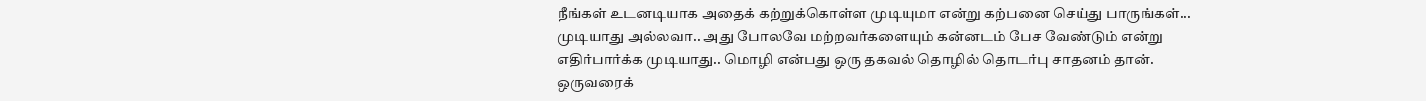நீங்கள் உடனடியாக அதைக் கற்றுக்கொள்ள முடியுமா என்று கற்பனை செய்து பாருங்கள்... முடியாது அல்லவா.. அது போலவே மற்றவர்களையும் கன்னடம் பேச வேண்டும் என்று எதிர்பார்க்க முடியாது.. மொழி என்பது ஒரு தகவல் தொழில் தொடர்பு சாதனம் தான். ஒருவரைக்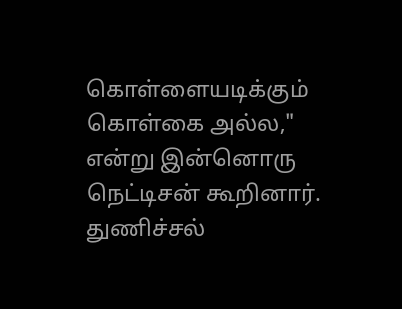கொள்ளையடிக்கும் கொள்கை அல்ல," என்று இன்னொரு நெட்டிசன் கூறினார்.
துணிச்சல்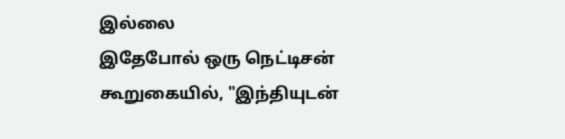இல்லை
இதேபோல் ஒரு நெட்டிசன் கூறுகையில், "இந்தியுடன்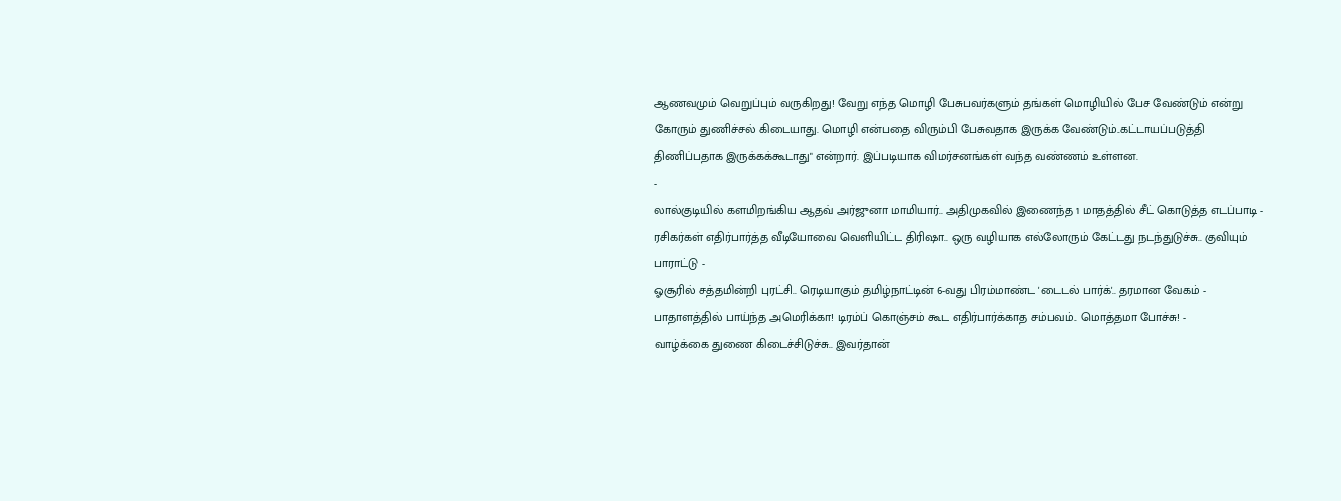ஆணவமும் வெறுப்பும் வருகிறது! வேறு எந்த மொழி பேசுபவர்களும் தங்கள் மொழியில் பேச வேண்டும் என்று கோரும் துணிச்சல் கிடையாது. மொழி என்பதை விரும்பி பேசுவதாக இருக்க வேண்டும்..கட்டாயப்படுத்தி திணிப்பதாக இருக்கக்கூடாது" என்றார். இப்படியாக விமர்சனங்கள் வந்த வண்ணம் உள்ளன.
-
லால்குடியில் களமிறங்கிய ஆதவ் அர்ஜுனா மாமியார்.. அதிமுகவில் இணைந்த 1 மாதத்தில் சீட் கொடுத்த எடப்பாடி -
ரசிகர்கள் எதிர்பார்த்த வீடியோவை வெளியிட்ட திரிஷா.. ஒரு வழியாக எல்லோரும் கேட்டது நடந்துடுச்சு.. குவியும் பாராட்டு -
ஓசூரில் சத்தமின்றி புரட்சி.. ரெடியாகும் தமிழ்நாட்டின் 6-வது பிரம்மாண்ட 'டைடல் பார்க்'.. தரமான வேகம் -
பாதாளத்தில் பாய்ந்த அமெரிக்கா! டிரம்ப் கொஞ்சம் கூட எதிர்பார்க்காத சம்பவம்.. மொத்தமா போச்சு! -
வாழ்க்கை துணை கிடைச்சிடுச்சு.. இவர்தான்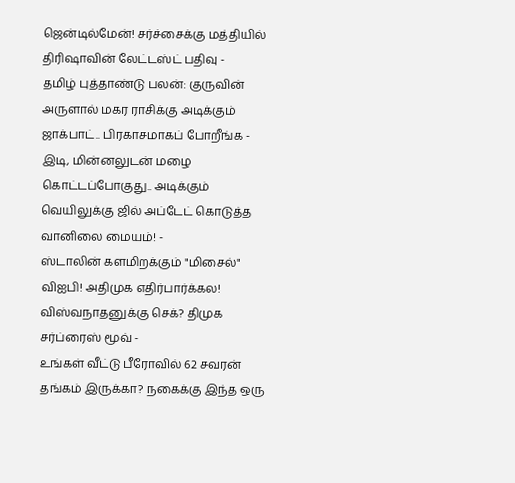ஜென்டில்மேன்! சர்ச்சைக்கு மத்தியில் திரிஷாவின் லேட்டஸ்ட் பதிவு -
தமிழ் புத்தாண்டு பலன்: குருவின் அருளால் மகர ராசிக்கு அடிக்கும் ஜாக்பாட்.. பிரகாசமாகப் போறீங்க -
இடி, மின்னலுடன் மழை கொட்டப்போகுது.. அடிக்கும் வெயிலுக்கு ஜில் அப்டேட் கொடுத்த வானிலை மையம்! -
ஸ்டாலின் களமிறக்கும் "மிசைல்" விஐபி! அதிமுக எதிர்பார்க்கல! விஸ்வநாதனுக்கு செக்? திமுக சர்ப்ரைஸ் மூவ் -
உங்கள் வீட்டு பீரோவில் 62 சவரன் தங்கம் இருக்கா? நகைக்கு இந்த ஒரு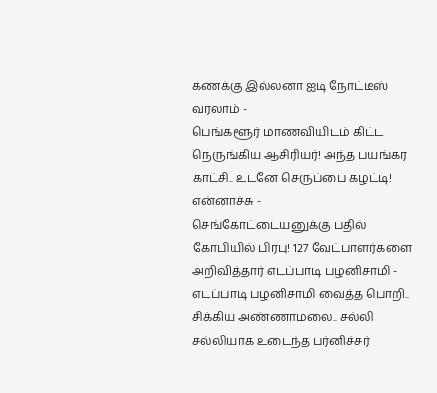கணக்கு இல்லனா ஐடி நோட்டீஸ் வரலாம் -
பெங்களூர் மாணவியிடம் கிட்ட நெருங்கிய ஆசிரியர்! அந்த பயங்கர காட்சி.. உடனே செருப்பை கழட்டி! என்னாச்சு -
செங்கோட்டையனுக்கு பதில் கோபியில் பிரபு! 127 வேட்பாளர்களை அறிவித்தார் எடப்பாடி பழனிசாமி -
எடப்பாடி பழனிசாமி வைத்த பொறி.. சிக்கிய அண்ணாமலை.. சல்லி சல்லியாக உடைந்த பர்னிச்சர்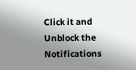Click it and Unblock the Notifications